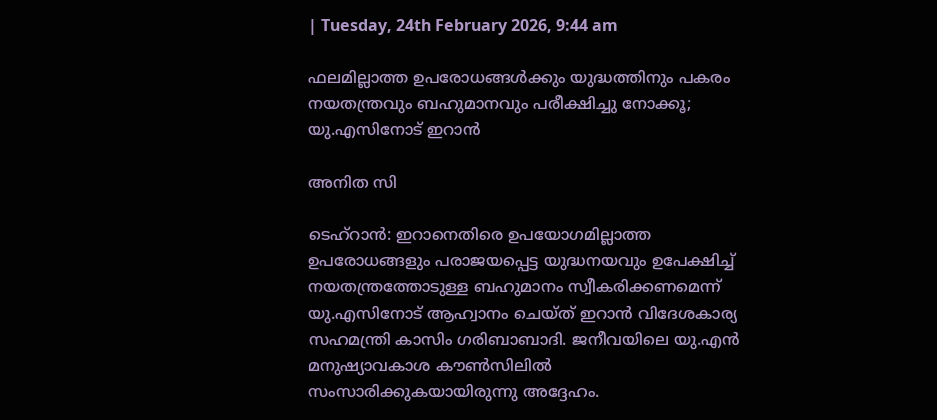| Tuesday, 24th February 2026, 9:44 am

ഫലമില്ലാത്ത ഉപരോധങ്ങള്‍ക്കും യുദ്ധത്തിനും പകരം നയതന്ത്രവും ബഹുമാനവും പരീക്ഷിച്ചു നോക്കൂ; യു.എസിനോട് ഇറാന്‍

അനിത സി

ടെഹ്‌റാന്‍: ഇറാനെതിരെ ഉപയോഗമില്ലാത്ത ഉപരോധങ്ങളും പരാജയപ്പെട്ട യുദ്ധനയവും ഉപേക്ഷിച്ച് നയതന്ത്രത്തോടുള്ള ബഹുമാനം സ്വീകരിക്കണമെന്ന് യു.എസിനോട് ആഹ്വാനം ചെയ്ത് ഇറാന്‍ വിദേശകാര്യ സഹമന്ത്രി കാസിം ഗരിബാബാദി. ജനീവയിലെ യു.എന്‍ മനുഷ്യാവകാശ കൗണ്‍സിലില്‍ സംസാരിക്കുകയായിരുന്നു അദ്ദേഹം.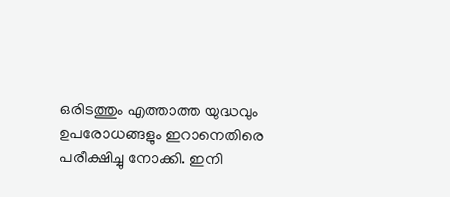ഒരിടത്തും എത്താത്ത യുദ്ധവും ഉപരോധങ്ങളും ഇറാനെതിരെ പരീക്ഷിച്ചു നോക്കി. ഇനി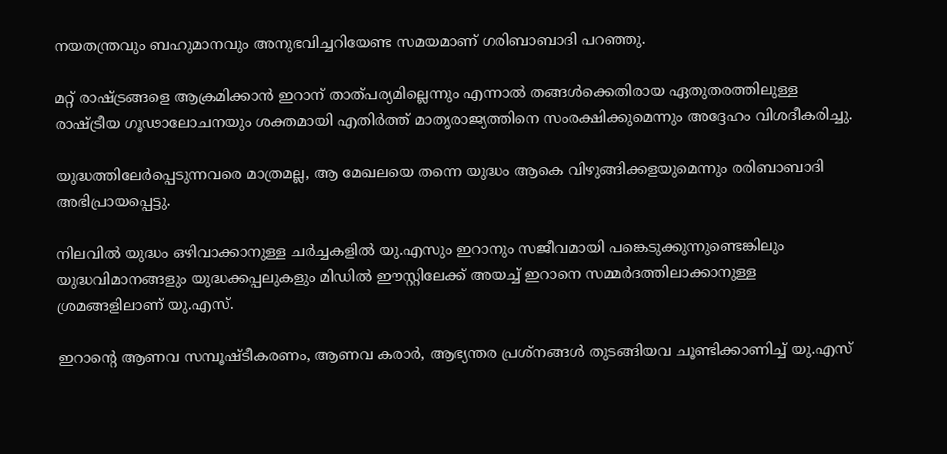നയതന്ത്രവും ബഹുമാനവും അനുഭവിച്ചറിയേണ്ട സമയമാണ് ഗരിബാബാദി പറഞ്ഞു.

മറ്റ് രാഷ്ട്രങ്ങളെ ആക്രമിക്കാന്‍ ഇറാന് താത്പര്യമില്ലെന്നും എന്നാല്‍ തങ്ങള്‍ക്കെതിരായ ഏതുതരത്തിലുള്ള രാഷ്ട്രീയ ഗൂഢാലോചനയും ശക്തമായി എതിര്‍ത്ത് മാതൃരാജ്യത്തിനെ സംരക്ഷിക്കുമെന്നും അദ്ദേഹം വിശദീകരിച്ചു.

യുദ്ധത്തിലേര്‍പ്പെടുന്നവരെ മാത്രമല്ല, ആ മേഖലയെ തന്നെ യുദ്ധം ആകെ വിഴുങ്ങിക്കളയുമെന്നും രരിബാബാദി അഭിപ്രായപ്പെട്ടു.

നിലവില്‍ യുദ്ധം ഒഴിവാക്കാനുള്ള ചര്‍ച്ചകളില്‍ യു.എസും ഇറാനും സജീവമായി പങ്കെടുക്കുന്നുണ്ടെങ്കിലും യുദ്ധവിമാനങ്ങളും യുദ്ധക്കപ്പലുകളും മിഡില്‍ ഈസ്റ്റിലേക്ക് അയച്ച് ഇറാനെ സമ്മര്‍ദത്തിലാക്കാനുള്ള ശ്രമങ്ങളിലാണ് യു.എസ്.

ഇറാന്റെ ആണവ സമ്പൂഷ്ടീകരണം, ആണവ കരാര്‍, ആഭ്യന്തര പ്രശ്‌നങ്ങള്‍ തുടങ്ങിയവ ചൂണ്ടിക്കാണിച്ച് യു.എസ്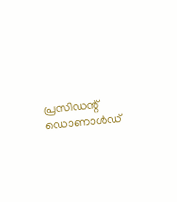പ്രസിഡന്റ് ഡൊണാള്‍ഡ്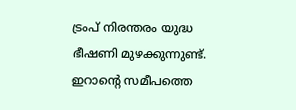ട്രംപ് നിരന്തരം യുദ്ധ ഭീഷണി മുഴക്കുന്നുണ്ട്. ഇറാന്റെ സമീപത്തെ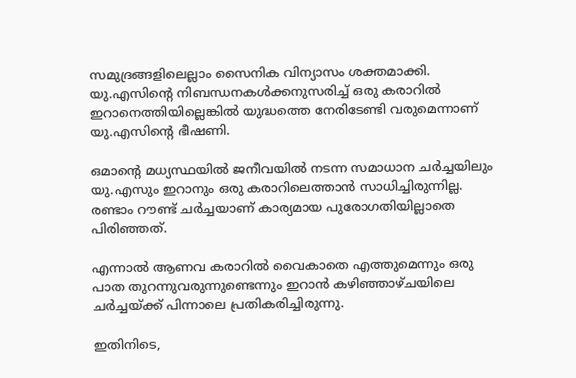സമുദ്രങ്ങളിലെല്ലാം സൈനിക വിന്യാസം ശക്തമാക്കി. യു.എസിന്റെ നിബന്ധനകള്‍ക്കനുസരിച്ച് ഒരു കരാറില്‍ ഇറാനെത്തിയില്ലെങ്കില്‍ യുദ്ധത്തെ നേരിടേണ്ടി വരുമെന്നാണ് യു.എസിന്റെ ഭീഷണി.

ഒമാന്റെ മധ്യസ്ഥയില്‍ ജനീവയില്‍ നടന്ന സമാധാന ചര്‍ച്ചയിലും യു.എസും ഇറാനും ഒരു കരാറിലെത്താന്‍ സാധിച്ചിരുന്നില്ല. രണ്ടാം റൗണ്ട് ചര്‍ച്ചയാണ് കാര്യമായ പുരോഗതിയില്ലാതെ പിരിഞ്ഞത്.

എന്നാല്‍ ആണവ കരാറില്‍ വൈകാതെ എത്തുമെന്നും ഒരു പാത തുറന്നുവരുന്നുണ്ടെന്നും ഇറാന്‍ കഴിഞ്ഞാഴ്ചയിലെ ചര്‍ച്ചയ്ക്ക് പിന്നാലെ പ്രതികരിച്ചിരുന്നു.

ഇതിനിടെ,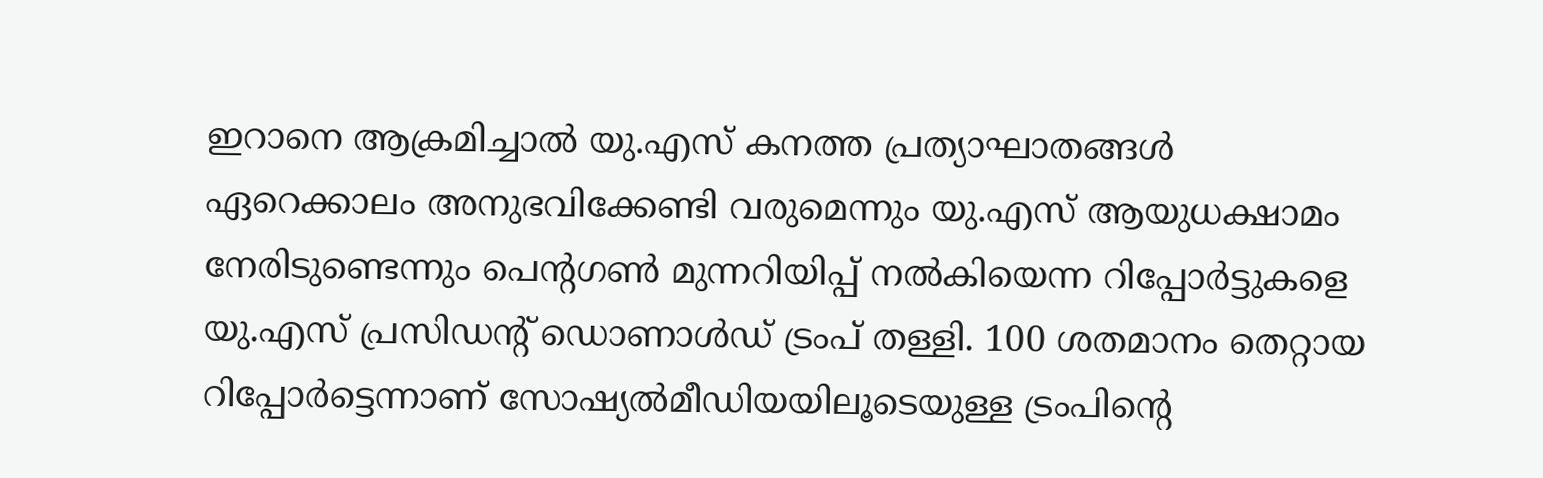ഇറാനെ ആക്രമിച്ചാല്‍ യു.എസ് കനത്ത പ്രത്യാഘാതങ്ങള്‍ ഏറെക്കാലം അനുഭവിക്കേണ്ടി വരുമെന്നും യു.എസ് ആയുധക്ഷാമം നേരിടുണ്ടെന്നും പെന്റഗണ്‍ മുന്നറിയിപ്പ് നല്‍കിയെന്ന റിപ്പോര്‍ട്ടുകളെ യു.എസ് പ്രസിഡന്റ് ഡൊണാള്‍ഡ് ട്രംപ് തള്ളി. 100 ശതമാനം തെറ്റായ റിപ്പോര്‍ട്ടെന്നാണ് സോഷ്യല്‍മീഡിയയിലൂടെയുള്ള ട്രംപിന്റെ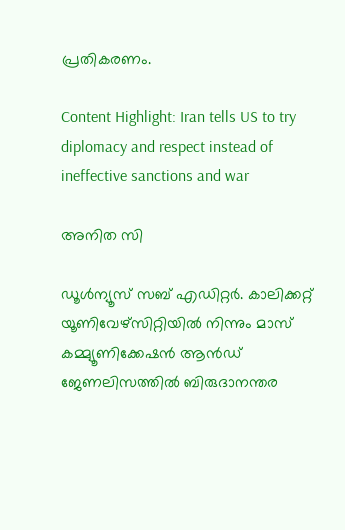പ്രതികരണം.

Content Highlight: Iran tells US to try diplomacy and respect instead of ineffective sanctions and war

അനിത സി

ഡൂള്‍ന്യൂസ് സബ് എഡിറ്റര്‍. കാലിക്കറ്റ് യൂണിവേഴ്‌സിറ്റിയില്‍ നിന്നും മാസ് കമ്മ്യൂണിക്കേഷന്‍ ആന്‍ഡ് ജേണലിസത്തില്‍ ബിരുദാനന്തര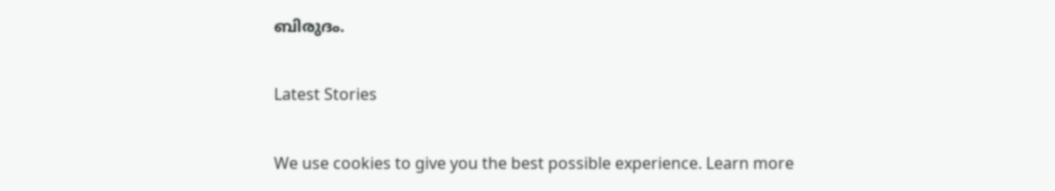ബിരുദം.

Latest Stories

We use cookies to give you the best possible experience. Learn more